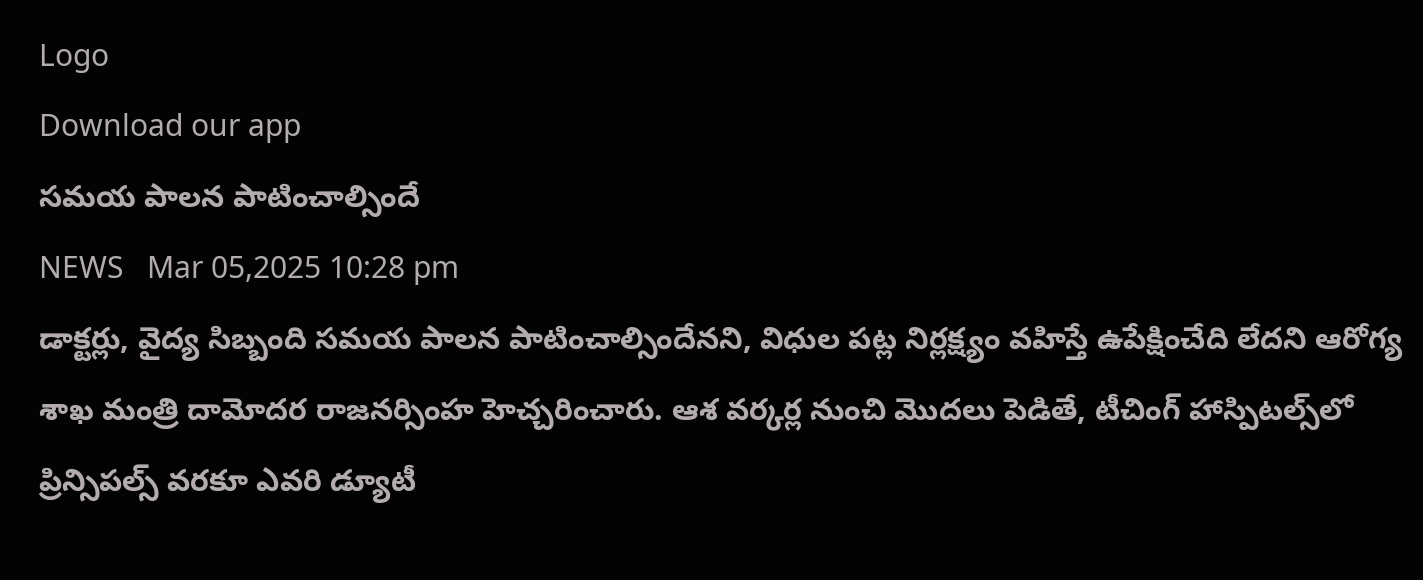Logo
Download our app
సమయ పాలన పాటించాల్సిందే
NEWS   Mar 05,2025 10:28 pm
డాక్టర్లు, వైద్య సిబ్బంది సమయ పాలన పాటించాల్సిందేనని, విధుల పట్ల నిర్లక్ష్యం వహిస్తే ఉపేక్షించేది లేదని ఆరోగ్య శాఖ మంత్రి దామోదర రాజనర్సింహ హెచ్చరించారు. ఆశ వర్కర్ల నుంచి మొదలు పెడితే, టీచింగ్ హాస్పిటల్స్‌లో ప్రిన్సిపల్స్ వరకూ ఎవరి డ్యూటీ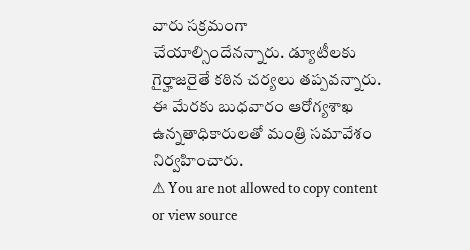వారు సక్రమంగా చేయాల్సిందేనన్నారు. డ్యూటీలకు గైర్హాజరైతే కఠిన చర్యలు తప్పవన్నారు. ఈ మేరకు బుధవారం ఆరోగ్యశాఖ ఉన్నతాధికారులతో మంత్రి సమావేశం నిర్వహించారు.
⚠ You are not allowed to copy content or view source